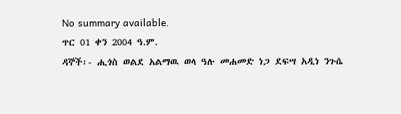No summary available.
ጥር 01 ቀን 2004 ዓ.ም.
ዳኞች፡- ሒጎስ ወልደ አልማዉ ወላ ዓሉ መሐመድ ነጋ ደፍሣ አዲነ ንጉሴ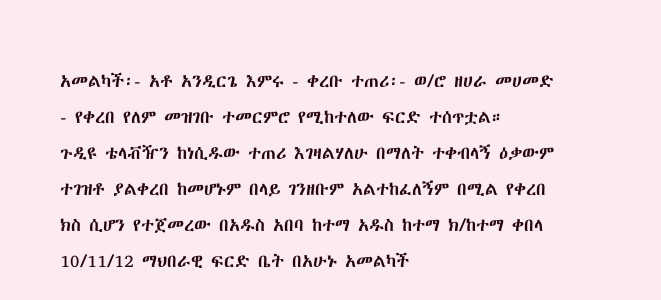አመልካች፡- አቶ አንዲርጌ እምሩ - ቀረቡ ተጠሪ፡- ወ/ሮ ዘሀራ መሀመድ - የቀረበ የለም መዝገቡ ተመርምሮ የሚከተለው ፍርድ ተሰጥቷል።
ጉዲዩ ቴላቭዥን ከነሲዱው ተጠሪ እገዛልሃለሁ በማለት ተቀብላኝ ዕቃውም ተገዝቶ ያልቀረበ ከመሆኑም በላይ ገንዘቡም አልተከፈለኝም በሚል የቀረበ ክስ ሲሆን የተጀመረው በአዱስ አበባ ከተማ አዱስ ከተማ ክ/ከተማ ቀበላ 10/11/12 ማህበራዊ ፍርድ ቤት በአሁኑ አመልካች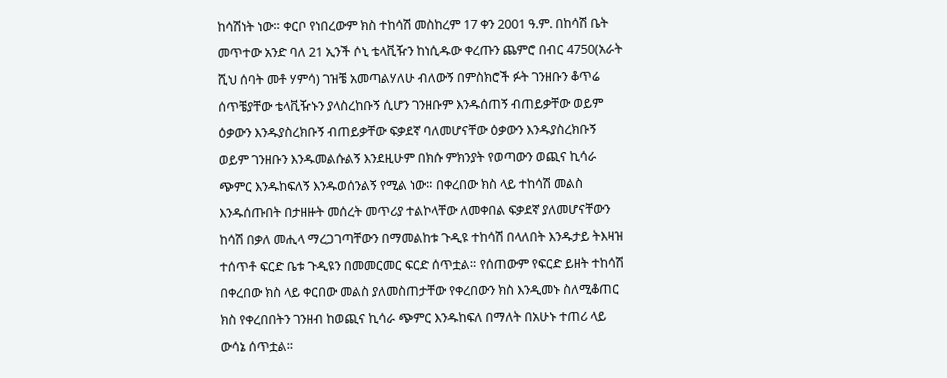ከሳሽነት ነው። ቀርቦ የነበረውም ክስ ተከሳሽ መስከረም 17 ቀን 2001 ዓ.ም. በከሳሽ ቤት መጥተው አንድ ባለ 21 ኢንች ሶኒ ቴላቪዥን ከነሲዱው ቀረጡን ጨምሮ በብር 4750(አራት ሺህ ሰባት መቶ ሃምሳ) ገዝቼ አመጣልሃለሁ ብለውኝ በምስክሮች ፉት ገንዘቡን ቆጥሬ ሰጥቼያቸው ቴላቪዥኑን ያላስረከቡኝ ሲሆን ገንዘቡም እንዱሰጠኝ ብጠይቃቸው ወይም ዕቃውን እንዱያስረክቡኝ ብጠይቃቸው ፍቃደኛ ባለመሆናቸው ዕቃውን እንዱያስረክቡኝ ወይም ገንዘቡን እንዱመልሱልኝ እንደዚሁም በክሱ ምክንያት የወጣውን ወጪና ኪሳራ ጭምር እንዱከፍለኝ እንዱወሰንልኝ የሚል ነው። በቀረበው ክስ ላይ ተከሳሽ መልስ እንዱሰጡበት በታዘዙት መሰረት መጥሪያ ተልኮላቸው ለመቀበል ፍቃደኛ ያለመሆናቸውን ከሳሽ በቃለ መሒላ ማረጋገጣቸውን በማመልከቱ ጉዲዩ ተከሳሽ በላለበት እንዱታይ ትእዛዝ ተሰጥቶ ፍርድ ቤቱ ጉዲዩን በመመርመር ፍርድ ሰጥቷል። የሰጠውም የፍርድ ይዘት ተከሳሽ በቀረበው ክስ ላይ ቀርበው መልስ ያለመስጠታቸው የቀረበውን ክስ እንዲመኑ ስለሚቆጠር ክስ የቀረበበትን ገንዘብ ከወጪና ኪሳራ ጭምር እንዱከፍለ በማለት በአሁኑ ተጠሪ ላይ ውሳኔ ሰጥቷል።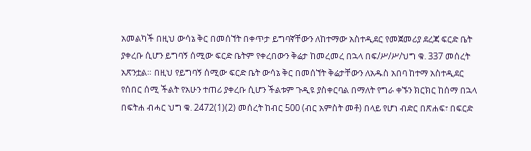አመልካች በዚህ ውሳኔ ቅር በመሰኘት በቀጥታ ይግባኛቸውን ለከተማው አስተዲደር የመጀመሪያ ደረጃ ፍርድ ቤት ያቀረቡ ሲሆን ይግባኝ ሰሚው ፍርድ ቤትም የቀረበውን ቅሬታ ከመረመረ በኋላ በፍ/ሥ/ሥ/ህግ ቁ. 337 መሰረት አጽንቷል። በዚህ የይግባኝ ሰሚው ፍርድ ቤት ውሳኔ ቅር በመሰኘት ቅሬታቸውን ለአዱስ አበባ ከተማ አስተዲደር የሰበር ሰሚ ችልት የአሁን ተጠሪ ያቀረቡ ሲሆን ችልቱም ጉዲዩ ያስቀርባል በማለት የግራ ቀኙን ክርክር ከሰማ በኋላ በፍትሐ ብሓር ህግ ቁ. 2472(1)(2) መሰረት ከብር 500 (ብር አምስት መቶ) በላይ የሆነ ብድር በጽሐፍ፣ በፍርድ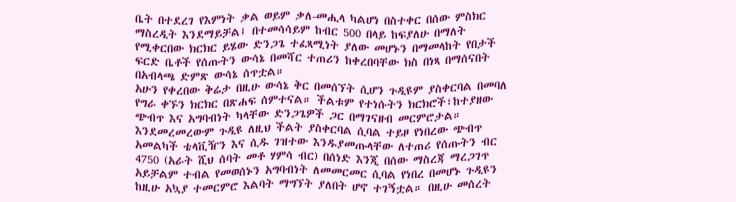ቤት በተደረገ የእምነት ቃል ወይም ቃለ-መሒላ ካልሆነ በስተቀር በሰው ምስክር ማስረዲት እንደማይቻል፤ በተመሳሳይም ከብር 500 በላይ ከፍያለሁ በማለት የሚቀርበው ክርክር ይሄው ድንጋጌ ተፈጻሚነት ያለው መሆኑን በማመላከት የበታች ፍርድ ቤቶች የሰጡትን ውሳኔ በመሻር ተጠሪን ከቀረበባቸው ክስ በነጻ በማሰናበት በአብላጫ ድምጽ ውሳኔ ሰጥቷል።
አሁን የቀረበው ቅሬታ በዚሁ ውሳኔ ቅር በመሰኘት ሲሆን ጉዲዩም ያስቀርባል በመባለ የግራ ቀኙን ክርክር በጽሐፍ ሰምተናል። ችልቱም የተነሱትን ክርክሮች፣ከተያዘው ጭብጥ እና አግባብነት ካላቸው ድንጋጌዎች ጋር በማገናዘብ መርምሮታል። እንደመረመረውም ጉዲዩ ለዚህ ችልት ያስቀርባል ሲባል ተይዞ የነበረው ጭብጥ አመልካች ቴላቪዥን እና ሲዱ ገዝተው እንዱያመጡላቸው ለተጠሪ የሰጡትን ብር 4750 (አራት ሺህ ሰባት መቶ ሃምሳ ብር) በሰነድ እንጂ በሰው ማስረጃ ማረጋገጥ አይቻልም ተብል የመወሰኑን አግባብነት ለመመርመር ሲባል የነበረ በመሆኑ ጉዲዩን ከዚሁ አኳያ ተመርምሮ እልባት ማግኘት ያለበት ሆኖ ተገኝቷል። በዚሁ መሰረት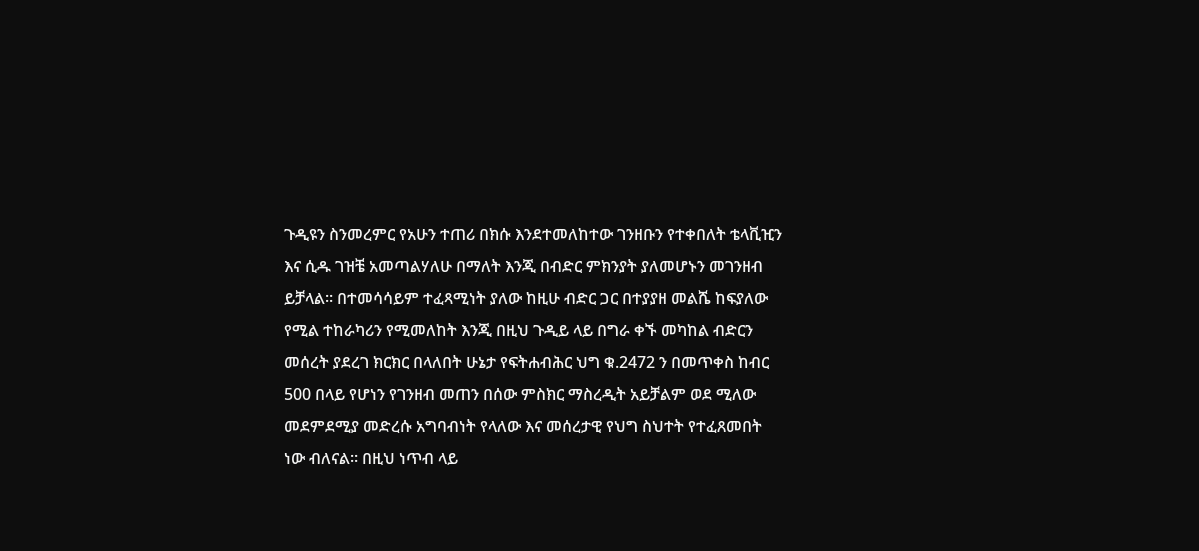ጉዲዩን ስንመረምር የአሁን ተጠሪ በክሱ እንደተመለከተው ገንዘቡን የተቀበለት ቴላቪዢን እና ሲዱ ገዝቼ አመጣልሃለሁ በማለት እንጂ በብድር ምክንያት ያለመሆኑን መገንዘብ ይቻላል። በተመሳሳይም ተፈጻሚነት ያለው ከዚሁ ብድር ጋር በተያያዘ መልሼ ከፍያለው የሚል ተከራካሪን የሚመለከት እንጂ በዚህ ጉዲይ ላይ በግራ ቀኙ መካከል ብድርን መሰረት ያደረገ ክርክር በላለበት ሁኔታ የፍትሐብሕር ህግ ቁ.2472 ን በመጥቀስ ከብር 500 በላይ የሆነን የገንዘብ መጠን በሰው ምስክር ማስረዲት አይቻልም ወደ ሚለው መደምደሚያ መድረሱ አግባብነት የላለው እና መሰረታዊ የህግ ስህተት የተፈጸመበት ነው ብለናል። በዚህ ነጥብ ላይ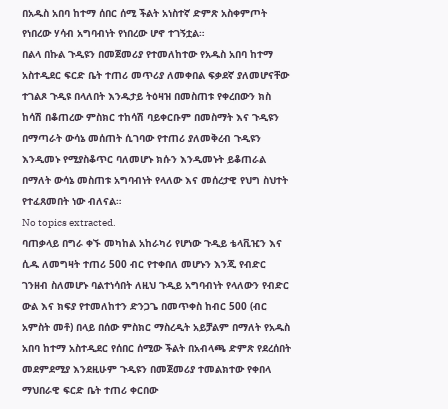በአዱስ አበባ ከተማ ሰበር ሰሚ ችልት አነስተኛ ድምጽ አስቀምጦት የነበረው ሃሳብ አግባብነት የነበረው ሆኖ ተገኝቷል።
በልላ በኩል ጉዲዩን በመጀመሪያ የተመለከተው የአዱስ አበባ ከተማ አስተዲደር ፍርድ ቤት ተጠሪ መጥሪያ ለመቀበል ፍቃደኛ ያለመሆናቸው ተገልጾ ጉዲዩ በላለበት እንዱታይ ትዕዛዝ በመስጠቱ የቀረበውን ክስ ከሳሽ በቆጠረው ምስክር ተከሳሽ ባይቀርቡም በመስማት እና ጉዲዩን በማጣራት ውሳኔ መሰጠት ሲገባው የተጠሪ ያለመቅረብ ጉዲዩን እንዲመኑ የሚያስቆጥር ባለመሆኑ ክሱን እንዲመኑት ይቆጠራል በማለት ውሳኔ መስጠቱ አግባብነት የላለው እና መሰረታዊ የህግ ስህተት የተፈጸመበት ነው ብለናል።
No topics extracted.
ባጠቃላይ በግራ ቀኙ መካከል አከራካሪ የሆነው ጉዲይ ቴላቪዢን እና ሲዱ ለመግዛት ተጠሪ 500 ብር የተቀበለ መሆኑን እንጂ የብድር ገንዘብ ስለመሆኑ ባልተነሳበት ለዚህ ጉዲይ አግባብነት የላለውን የብድር ውል እና ክፍያ የተመለከተን ድንጋጌ በመጥቀስ ከብር 500 (ብር አምስት መቶ) በላይ በሰው ምስክር ማስረዲት አይቻልም በማለት የአዱስ አበባ ከተማ አስተዲደር የሰበር ሰሚው ችልት በአብላጫ ድምጽ የደረሰበት መደምደሚያ እንደዚሁም ጉዲዩን በመጀመሪያ ተመልክተው የቀበላ ማህበራዊ ፍርድ ቤት ተጠሪ ቀርበው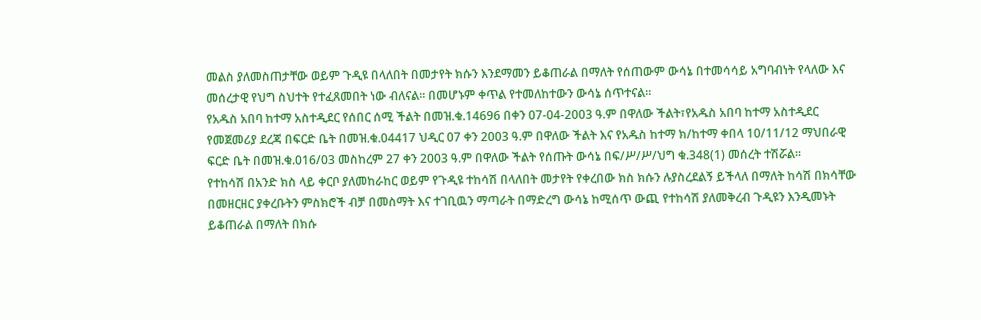መልስ ያለመስጠታቸው ወይም ጉዲዩ በላለበት በመታየት ክሱን እንደማመን ይቆጠራል በማለት የሰጠውም ውሳኔ በተመሳሳይ አግባብነት የላለው እና መሰረታዊ የህግ ስህተት የተፈጸመበት ነው ብለናል። በመሆኑም ቀጥል የተመለከተውን ውሳኔ ሰጥተናል።
የአዱስ አበባ ከተማ አስተዲደር የሰበር ሰሚ ችልት በመዝ.ቁ.14696 በቀን 07-04-2003 ዓ.ም በዋለው ችልት፣የአዱስ አበባ ከተማ አስተዲደር የመጀመሪያ ደረጃ በፍርድ ቤት በመዝ.ቁ.04417 ህዲር 07 ቀን 2003 ዓ.ም በዋለው ችልት እና የአዱስ ከተማ ክ/ከተማ ቀበላ 10/11/12 ማህበራዊ ፍርድ ቤት በመዝ.ቁ.016/03 መስከረም 27 ቀን 2003 ዓ.ም በዋለው ችልት የሰጡት ውሳኔ በፍ/ሥ/ሥ/ህግ ቁ.348(1) መሰረት ተሽሯል።
የተከሳሽ በአንድ ክስ ላይ ቀርቦ ያለመከራከር ወይም የጉዲዩ ተከሳሽ በላለበት መታየት የቀረበው ክስ ክሱን ሉያስረደልኝ ይችላለ በማለት ከሳሽ በክሳቸው በመዘርዘር ያቀረቡትን ምስክሮች ብቻ በመስማት እና ተገቢዉን ማጣራት በማድረግ ውሳኔ ከሚሰጥ ውጪ የተከሳሽ ያለመቅረብ ጉዲዩን እንዲመኑት ይቆጠራል በማለት በክሱ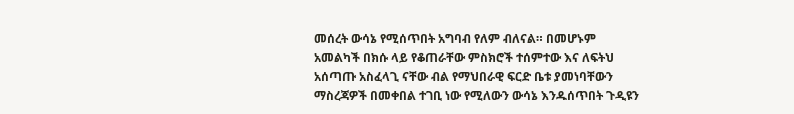መሰረት ውሳኔ የሚሰጥበት አግባብ የለም ብለናል። በመሆኑም አመልካች በክሱ ላይ የቆጠራቸው ምስክሮች ተሰምተው እና ለፍትህ አሰጣጡ አስፈላጊ ናቸው ብል የማህበራዊ ፍርድ ቤቱ ያመነባቸውን ማስረጃዎች በመቀበል ተገቢ ነው የሚለውን ውሳኔ እንዱሰጥበት ጉዲዩን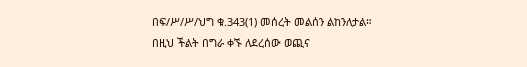በፍ/ሥ/ሥ/ህግ ቁ.343(1) መሰረት መልሰን ልከንለታል።
በዚህ ችልት በግራ ቀኙ ለደረሰው ወጪና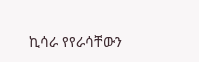ኪሳራ የየራሳቸውን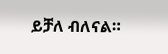ይቻለ ብለናል።